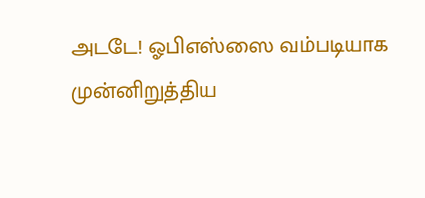அடடே! ஓபிஎஸ்ஸை வம்படியாக முன்னிறுத்திய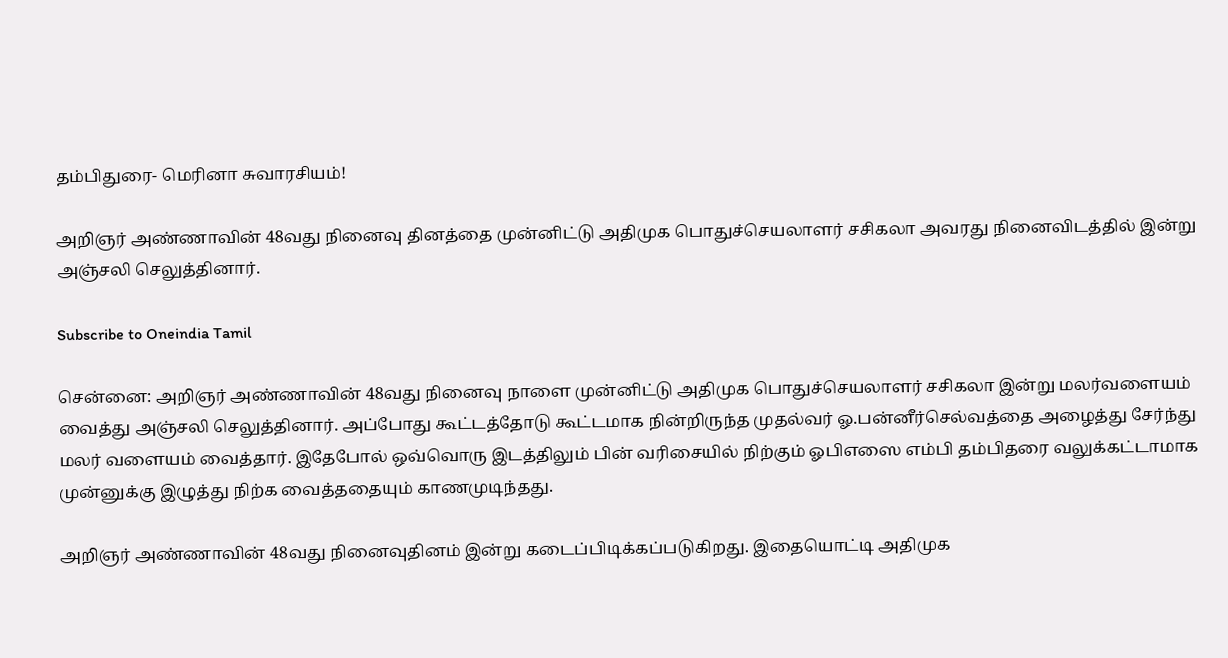தம்பிதுரை- மெரினா சுவாரசியம்!

அறிஞர் அண்ணாவின் 48வது நினைவு தினத்தை முன்னிட்டு அதிமுக பொதுச்செயலாளர் சசிகலா அவரது நினைவிடத்தில் இன்று அஞ்சலி செலுத்தினார்.

Subscribe to Oneindia Tamil

சென்னை: அறிஞர் அண்ணாவின் 48வது நினைவு நாளை முன்னிட்டு அதிமுக பொதுச்செயலாளர் சசிகலா இன்று மலர்வளையம் வைத்து அஞ்சலி செலுத்தினார். அப்போது கூட்டத்தோடு கூட்டமாக நின்றிருந்த முதல்வர் ஓ.பன்னீர்செல்வத்தை அழைத்து சேர்ந்து மலர் வளையம் வைத்தார். இதேபோல் ஒவ்வொரு இடத்திலும் பின் வரிசையில் நிற்கும் ஓபிஎஸை எம்பி தம்பிதரை வலுக்கட்டாமாக முன்னுக்கு இழுத்து நிற்க வைத்ததையும் காணமுடிந்தது.

அறிஞர் அண்ணாவின் 48வது நினைவுதினம் இன்று கடைப்பிடிக்கப்படுகிறது. இதையொட்டி அதிமுக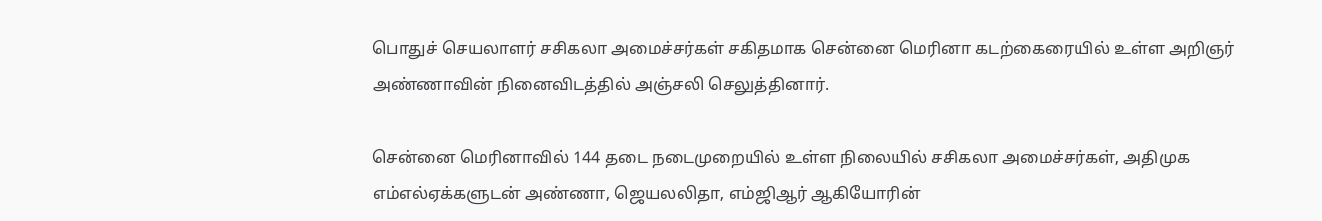பொதுச் செயலாளர் சசிகலா அமைச்சர்கள் சகிதமாக சென்னை மெரினா கடற்கைரையில் உள்ள அறிஞர் அண்ணாவின் நினைவிடத்தில் அஞ்சலி செலுத்தினார்.

சென்னை மெரினாவில் 144 தடை நடைமுறையில் உள்ள நிலையில் சசிகலா அமைச்சர்கள், அதிமுக எம்எல்ஏக்களுடன் அண்ணா, ஜெயலலிதா, எம்ஜிஆர் ஆகியோரின்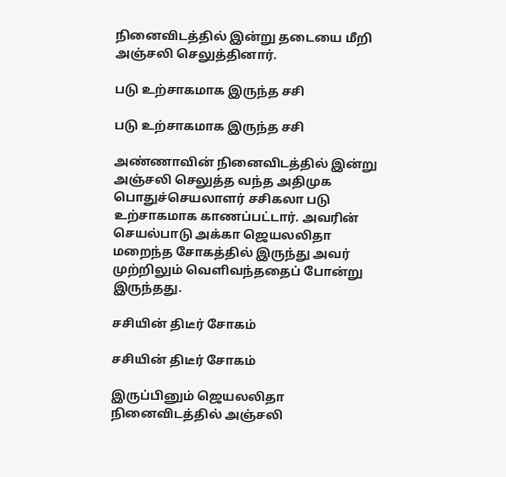நினைவிடத்தில் இன்று தடையை மீறி அஞ்சலி செலுத்தினார்.

படு உற்சாகமாக இருந்த சசி

படு உற்சாகமாக இருந்த சசி

அண்ணாவின் நினைவிடத்தில் இன்று அஞ்சலி செலுத்த வந்த அதிமுக பொதுச்செயலாளர் சசிகலா படு உற்சாகமாக காணப்பட்டார். அவரின் செயல்பாடு அக்கா ஜெயலலிதா மறைந்த சோகத்தில் இருந்து அவர் முற்றிலும் வெளிவந்ததைப் போன்று இருந்தது.

சசியின் திடீர் சோகம்

சசியின் திடீர் சோகம்

இருப்பினும் ஜெயலலிதா நினைவிடத்தில் அஞ்சலி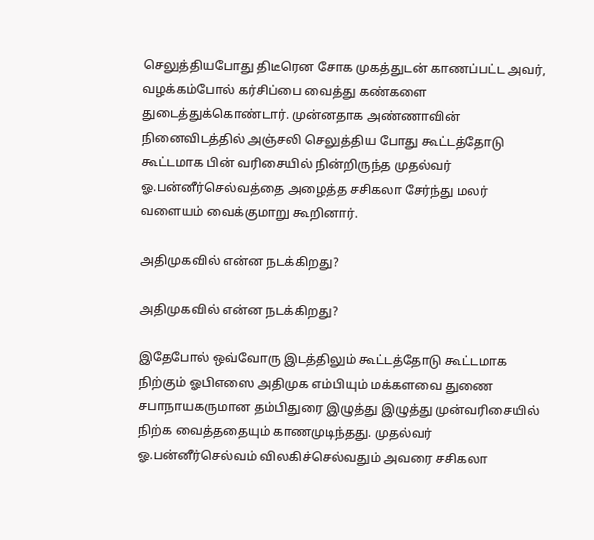செலுத்தியபோது திடீரென சோக முகத்துடன் காணப்பட்ட அவர், வழக்கம்போல் கர்சிப்பை வைத்து கண்களை துடைத்துக்கொண்டார். முன்னதாக அண்ணாவின் நினைவிடத்தில் அஞ்சலி செலுத்திய போது கூட்டத்தோடு கூட்டமாக பின் வரிசையில் நின்றிருந்த முதல்வர் ஓ.பன்னீர்செல்வத்தை அழைத்த சசிகலா சேர்ந்து மலர் வளையம் வைக்குமாறு கூறினார்.

அதிமுகவில் என்ன நடக்கிறது?

அதிமுகவில் என்ன நடக்கிறது?

இதேபோல் ஒவ்வோரு இடத்திலும் கூட்டத்தோடு கூட்டமாக நிற்கும் ஓபிஎஸை அதிமுக எம்பியும் மக்களவை துணை சபாநாயகருமான தம்பிதுரை இழுத்து இழுத்து முன்வரிசையில் நிற்க வைத்ததையும் காணமுடிந்தது. முதல்வர் ஓ.பன்னீர்செல்வம் விலகிச்செல்வதும் அவரை சசிகலா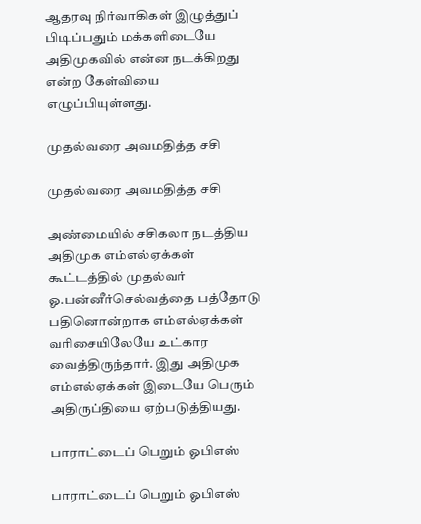ஆதரவு நிர்வாகிகள் இழுத்துப் பிடிப்பதும் மக்களிடையே அதிமுகவில் என்ன நடக்கிறது என்ற கேள்வியை எழுப்பியுள்ளது.

முதல்வரை அவமதித்த சசி

முதல்வரை அவமதித்த சசி

அண்மையில் சசிகலா நடத்திய அதிமுக எம்எல்ஏக்கள் கூட்டத்தில் முதல்வர் ஓ.பன்னீர்செல்வத்தை பத்தோடு பதினொன்றாக எம்எல்ஏக்கள் வரிசையிலேயே உட்கார வைத்திருந்தார். இது அதிமுக எம்எல்ஏக்கள் இடையே பெரும் அதிருப்தியை ஏற்படுத்தியது.

பாராட்டைப் பெறும் ஓபிஎஸ்

பாராட்டைப் பெறும் ஓபிஎஸ்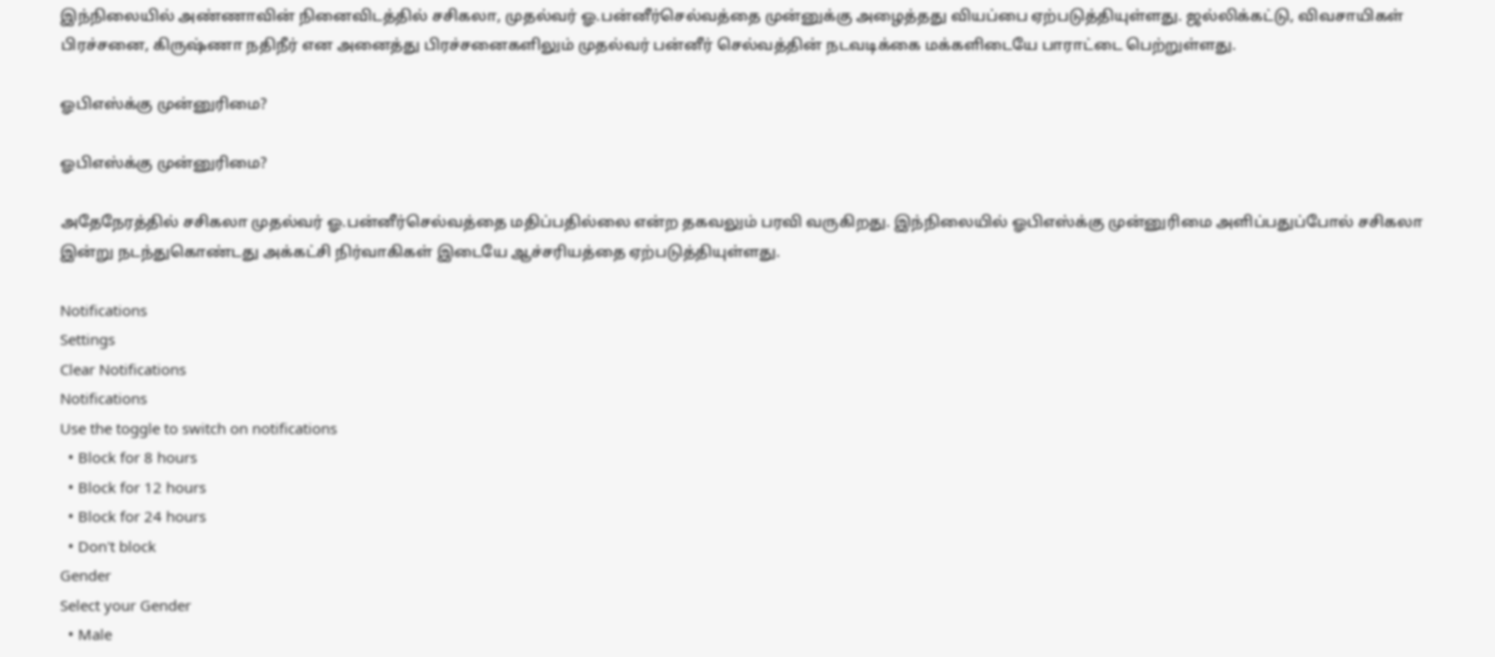இந்நிலையில் அண்ணாவின் நினைவிடத்தில் சசிகலா, முதல்வர் ஓ.பன்னீர்செல்வத்தை முன்னுக்கு அழைத்தது வியப்பை ஏற்படுத்தியுள்ளது. ஜல்லிக்கட்டு, விவசாயிகள் பிரச்சனை, கிருஷ்ணா நதிநீர் என அனைத்து பிரச்சனைகளிலும் முதல்வர் பன்னீர் செல்வத்தின் நடவடிக்கை மக்களிடையே பாராட்டை பெற்றுள்ளது.

ஓபிஎஸ்க்கு முன்னுரிமை?

ஓபிஎஸ்க்கு முன்னுரிமை?

அதேநேரத்தில் சசிகலா முதல்வர் ஓ.பன்னீர்செல்வத்தை மதிப்பதில்லை என்ற தகவலும் பரவி வருகிறது. இந்நிலையில் ஓபிஎஸ்க்கு முன்னுரிமை அளிப்பதுப்போல் சசிகலா இன்று நடந்துகொண்டது அக்கட்சி நிர்வாகிகள் இடையே ஆச்சரியத்தை ஏற்படுத்தியுள்ளது.

Notifications
Settings
Clear Notifications
Notifications
Use the toggle to switch on notifications
  • Block for 8 hours
  • Block for 12 hours
  • Block for 24 hours
  • Don't block
Gender
Select your Gender
  • Male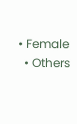• Female
  • Others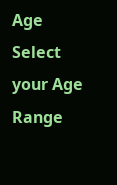Age
Select your Age Range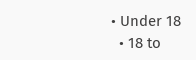• Under 18
  • 18 to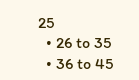25
  • 26 to 35
  • 36 to 45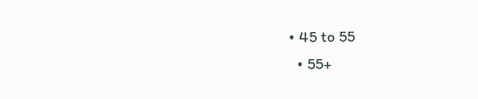• 45 to 55
  • 55+